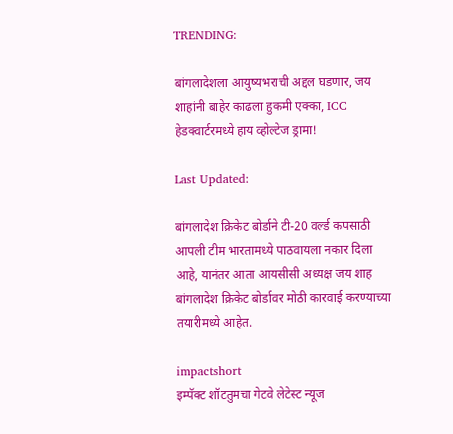TRENDING:

बांगलादेशला आयुष्यभराची अद्दल घडणार, जय शाहांनी बाहेर काढला हुकमी एक्का, ICC हेडक्वार्टरमध्ये हाय व्होल्टेज ड्रामा!

Last Updated:

बांगलादेश क्रिकेट बोर्डाने टी-20 वर्ल्ड कपसाठी आपली टीम भारतामध्ये पाठवायला नकार दिला आहे, यानंतर आता आयसीसी अध्यक्ष जय शाह बांगलादेश क्रिकेट बोर्डावर मोठी कारवाई करण्याच्या तयारीमध्ये आहेत.

impactshort
इम्पॅक्ट शॉटतुमचा गेटवे लेटेस्ट न्यूज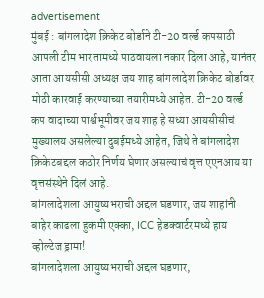advertisement
मुंबई : बांगलादेश क्रिकेट बोर्डाने टी-20 वर्ल्ड कपसाठी आपली टीम भारतामध्ये पाठवायला नकार दिला आहे, यानंतर आता आयसीसी अध्यक्ष जय शाह बांगलादेश क्रिकेट बोर्डावर मोठी कारवाई करण्याच्या तयारीमध्ये आहेत. टी-20 वर्ल्ड कप वादाच्या पार्श्वभूमीवर जय शाह हे सध्या आयसीसीचं मुख्यालय असलेल्या दुबईमध्ये आहेत, जिथे ते बांगलादेश क्रिकेटबद्दल कठोर निर्णय घेणार असल्याचं वृत्त एएनआय या वृत्तसंस्थेने दिलं आहे.
बांगलादेशला आयुष्यभराची अद्दल घडणार, जय शाहांनी बाहेर काढला हुकमी एक्का, ICC हेडक्वार्टरमध्ये हाय व्होल्टेज ड्रामा!
बांगलादेशला आयुष्यभराची अद्दल घडणार,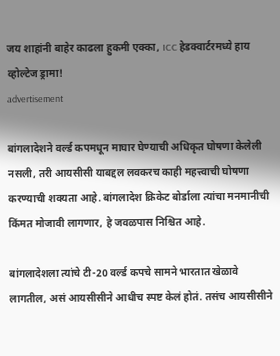जय शाहांनी बाहेर काढला हुकमी एक्का, ICC हेडक्वार्टरमध्ये हाय व्होल्टेज ड्रामा!
advertisement

बांगलादेशने वर्ल्ड कपमधून माघार घेण्याची अधिकृत घोषणा केलेली नसली, तरी आयसीसी याबद्दल लवकरच काही महत्त्वाची घोषणा करण्याची शक्यता आहे. बांगलादेश क्रिकेट बोर्डाला त्यांचा मनमानीची किंमत मोजावी लागणार, हे जवळपास निश्चित आहे.

बांगलादेशला त्यांचे टी-20 वर्ल्ड कपचे सामने भारतात खेळावे लागतील, असं आयसीसीने आधीच स्पष्ट केलं होतं. तसंच आयसीसीने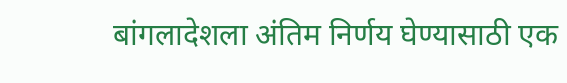बांगलादेशला अंतिम निर्णय घेण्यासाठी एक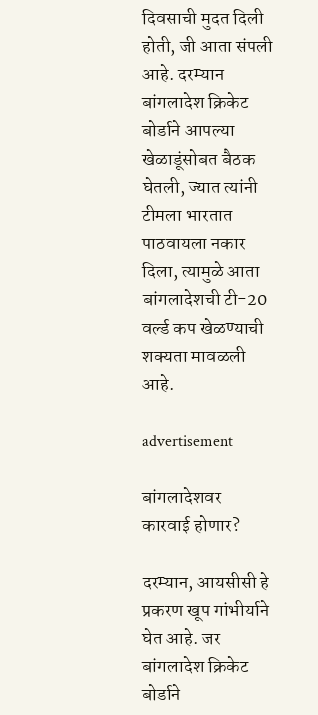दिवसाची मुदत दिली होती, जी आता संपली आहे. दरम्यान बांगलादेश क्रिकेट बोर्डाने आपल्या खेळाडूंसोबत बैठक घेतली, ज्यात त्यांनी टीमला भारतात पाठवायला नकार दिला, त्यामुळे आता बांगलादेशची टी-20 वर्ल्ड कप खेळण्याची शक्यता मावळली आहे.

advertisement

बांगलादेशवर कारवाई होणार?

दरम्यान, आयसीसी हे प्रकरण खूप गांभीर्याने घेत आहे. जर बांगलादेश क्रिकेट बोर्डाने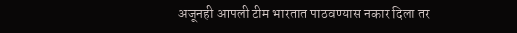अजूनही आपली टीम भारतात पाठवण्यास नकार दिला तर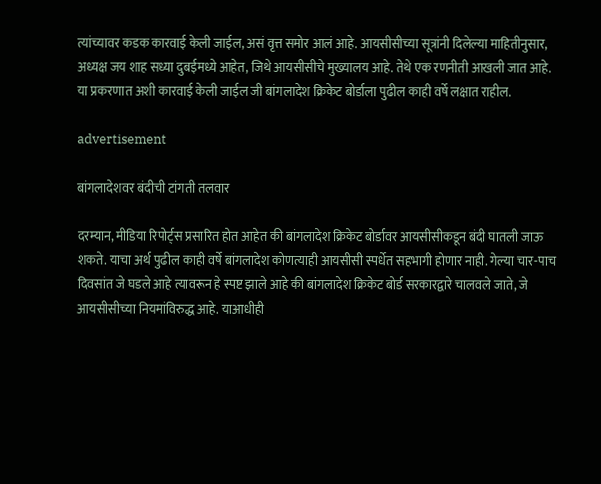त्यांच्यावर कडक कारवाई केली जाईल, असं वृत्त समोर आलं आहे. आयसीसीच्या सूत्रांनी दिलेल्या माहितीनुसार, अध्यक्ष जय शाह सध्या दुबईमध्ये आहेत, जिथे आयसीसीचे मुख्यालय आहे. तेथे एक रणनीती आखली जात आहे. या प्रकरणात अशी कारवाई केली जाईल जी बांगलादेश क्रिकेट बोर्डाला पुढील काही वर्षे लक्षात राहील.

advertisement

बांगलादेशवर बंदीची टांगती तलवार

दरम्यान, मीडिया रिपोर्ट्स प्रसारित होत आहेत की बांगलादेश क्रिकेट बोर्डावर आयसीसीकडून बंदी घातली जाऊ शकते. याचा अर्थ पुढील काही वर्षे बांगलादेश कोणत्याही आयसीसी स्पर्धेत सहभागी होणार नाही. गेल्या चार-पाच दिवसांत जे घडले आहे त्यावरून हे स्पष्ट झाले आहे की बांगलादेश क्रिकेट बोर्ड सरकारद्वारे चालवले जाते, जे आयसीसीच्या नियमांविरुद्ध आहे. याआधीही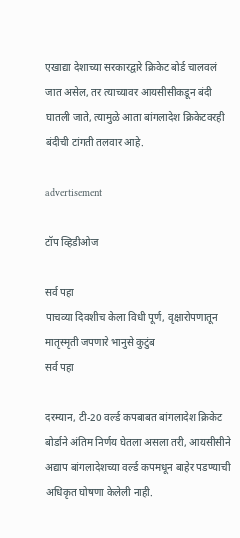एखाद्या देशाच्या सरकारद्वारे क्रिकेट बोर्ड चालवलं जात असेल, तर त्याच्यावर आयसीसीकडून बंदी घातली जाते, त्यामुळे आता बांगलादेश क्रिकेटवरही बंदीची टांगती तलवार आहे.

advertisement

टॉप व्हिडीओज

सर्व पहा
पाचव्या दिवशीच केला विधी पूर्ण, वृक्षारोपणातून मातृस्मृती जपणारे भानुसे कुटुंब
सर्व पहा

दरम्यान, टी-20 वर्ल्ड कपबाबत बांगलादेश क्रिकेट बोर्डाने अंतिम निर्णय घेतला असला तरी, आयसीसीने अद्याप बांगलादेशच्या वर्ल्ड कपमधून बाहेर पडण्याची अधिकृत घोषणा केलेली नाही.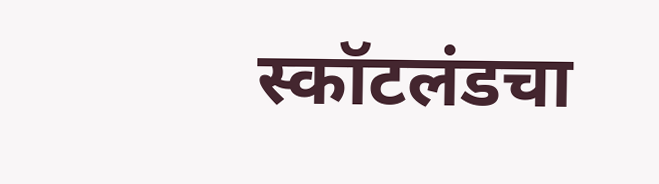स्कॉटलंडचा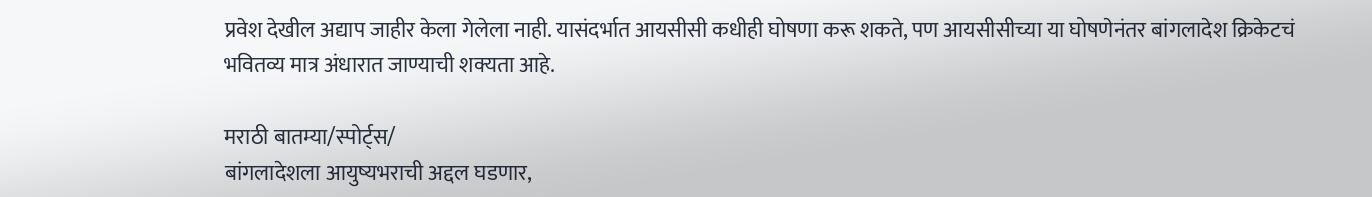प्रवेश देखील अद्याप जाहीर केला गेलेला नाही. यासंदर्भात आयसीसी कधीही घोषणा करू शकते, पण आयसीसीच्या या घोषणेनंतर बांगलादेश क्रिकेटचं भवितव्य मात्र अंधारात जाण्याची शक्यता आहे.

मराठी बातम्या/स्पोर्ट्स/
बांगलादेशला आयुष्यभराची अद्दल घडणार,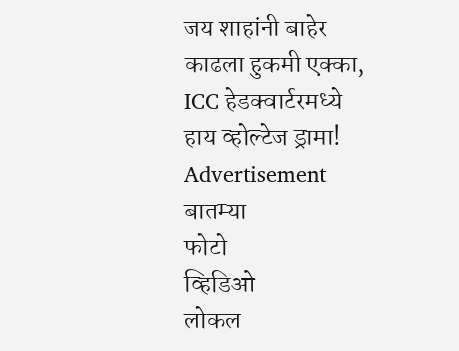जय शाहांनी बाहेर काढला हुकमी एक्का, ICC हेडक्वार्टरमध्ये हाय व्होल्टेज ड्रामा!
Advertisement
बातम्या
फोटो
व्हिडिओ
लोकल